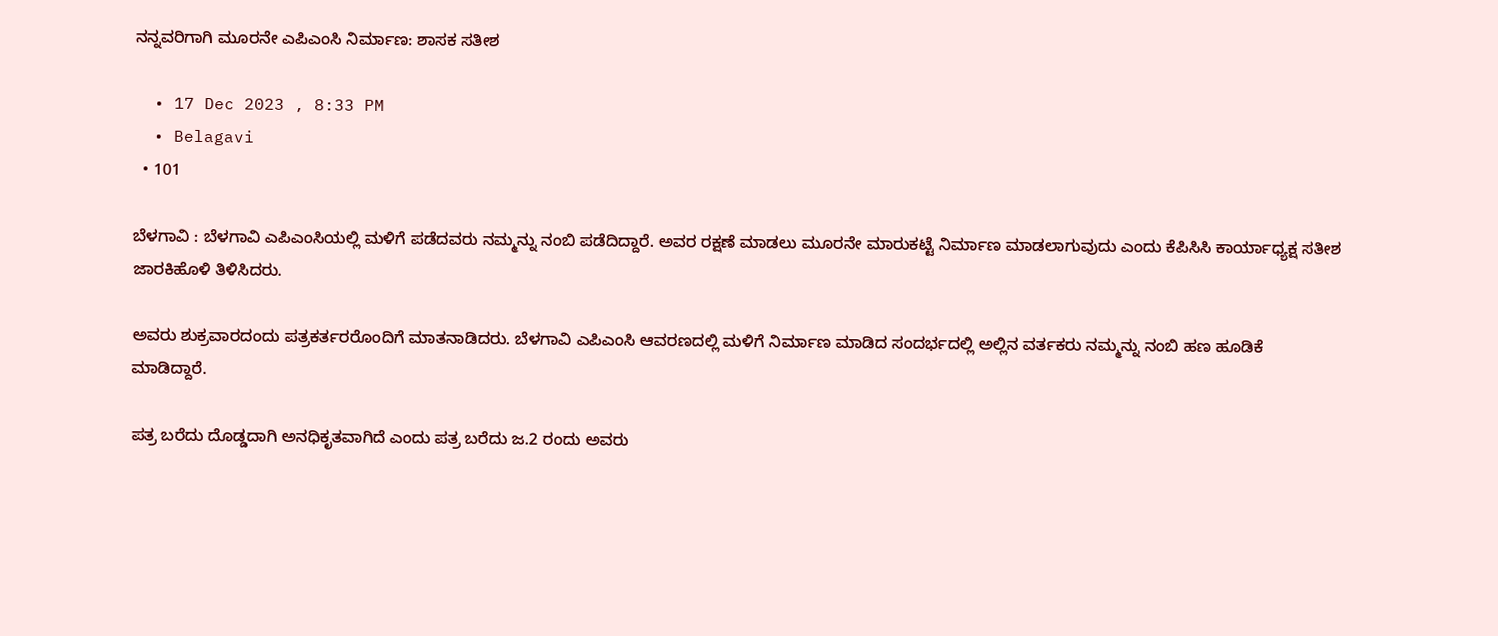ನನ್ನವರಿಗಾಗಿ ಮೂರನೇ ಎಪಿಎಂಸಿ ನಿರ್ಮಾಣ: ಶಾಸಕ ಸತೀಶ

  • 17 Dec 2023 , 8:33 PM
  • Belagavi
  • 101

ಬೆಳಗಾವಿ : ಬೆಳಗಾವಿ ಎಪಿಎಂಸಿಯಲ್ಲಿ ಮಳಿಗೆ ಪಡೆದವರು ನಮ್ಮನ್ನು ನಂಬಿ ಪಡೆದಿದ್ದಾರೆ. ಅವರ ರಕ್ಷಣೆ ಮಾಡಲು ಮೂರನೇ ಮಾರುಕಟ್ಟೆ ನಿರ್ಮಾಣ ಮಾಡಲಾಗುವುದು ಎಂದು ಕೆಪಿಸಿಸಿ ಕಾರ್ಯಾಧ್ಯಕ್ಷ ಸತೀಶ ಜಾರಕಿಹೊಳಿ ತಿಳಿಸಿದರು.

ಅವರು ಶುಕ್ರವಾರದಂದು ಪತ್ರಕರ್ತರರೊಂದಿಗೆ ಮಾತನಾಡಿದರು. ಬೆಳಗಾವಿ ಎಪಿಎಂಸಿ ಆವರಣದಲ್ಲಿ ಮಳಿಗೆ ನಿರ್ಮಾಣ ಮಾಡಿದ ಸಂದರ್ಭದಲ್ಲಿ ಅಲ್ಲಿನ ವರ್ತಕರು ನಮ್ಮನ್ನು ನಂಬಿ ಹಣ ಹೂಡಿಕೆ ಮಾಡಿದ್ದಾರೆ‌.

ಪತ್ರ ಬರೆದು ದೊಡ್ಡದಾಗಿ ಅನಧಿಕೃತವಾಗಿದೆ ಎಂದು ಪತ್ರ ಬರೆದು ಜ.2 ರಂದು ಅವರು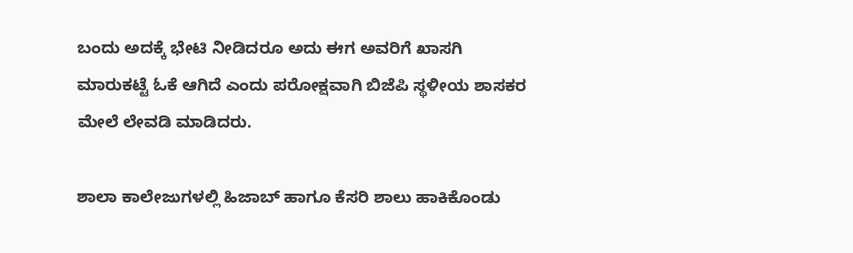ಬಂದು ಅದಕ್ಕೆ ಭೇಟಿ ನೀಡಿದರೂ ಅದು ಈಗ ಅವರಿಗೆ ಖಾಸಗಿ ಮಾರುಕಟ್ಟೆ ‌ಓಕೆ ಆಗಿದೆ ಎಂದು ಪರೋಕ್ಷವಾಗಿ ಬಿಜೆಪಿ ಸ್ಥಳೀಯ ಶಾಸಕರ ಮೇಲೆ ಲೇವಡಿ ಮಾಡಿದರು.

ಶಾಲಾ‌ ಕಾಲೇಜುಗಳಲ್ಲಿ ಹಿಜಾಬ್ ಹಾಗೂ ಕೆಸರಿ ಶಾಲು ಹಾಕಿಕೊಂಡು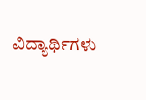ವಿದ್ಯಾರ್ಥಿಗಳು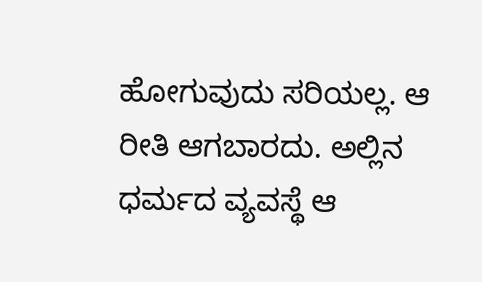ಹೋಗುವುದು ಸರಿಯಲ್ಲ. ಆ ರೀತಿ ಆಗಬಾರದು. ಅಲ್ಲಿನ ಧರ್ಮದ ವ್ಯವಸ್ಥೆ ಆ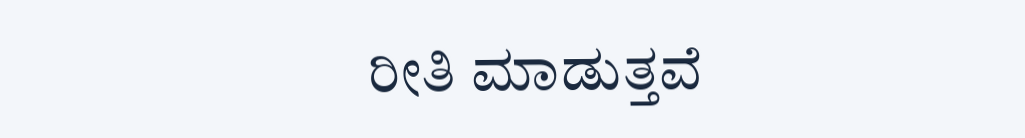ರೀತಿ ಮಾಡುತ್ತವೆ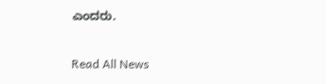ಎಂದರು.

Read All News